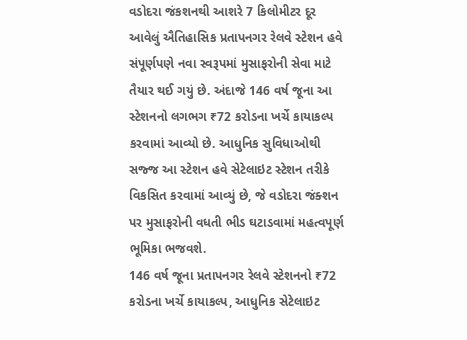વડોદરા જંકશનથી આશરે 7 કિલોમીટર દૂર આવેલું ઐતિહાસિક પ્રતાપનગર રેલવે સ્ટેશન હવે સંપૂર્ણપણે નવા સ્વરૂપમાં મુસાફરોની સેવા માટે તૈયાર થઈ ગયું છે. અંદાજે 146 વર્ષ જૂના આ સ્ટેશનનો લગભગ ₹72 કરોડના ખર્ચે કાયાકલ્પ કરવામાં આવ્યો છે. આધુનિક સુવિધાઓથી સજ્જ આ સ્ટેશન હવે સેટેલાઇટ સ્ટેશન તરીકે વિકસિત કરવામાં આવ્યું છે, જે વડોદરા જંક્શન પર મુસાફરોની વધતી ભીડ ઘટાડવામાં મહત્વપૂર્ણ ભૂમિકા ભજવશે.
146 વર્ષ જૂના પ્રતાપનગર રેલવે સ્ટેશનનો ₹72 કરોડના ખર્ચે કાયાકલ્પ, આધુનિક સેટેલાઇટ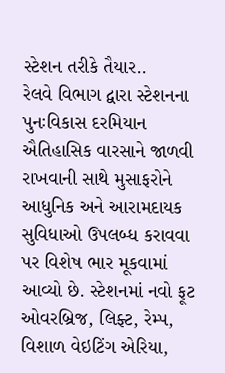સ્ટેશન તરીકે તૈયાર..
રેલવે વિભાગ દ્વારા સ્ટેશનના પુનઃવિકાસ દરમિયાન ઐતિહાસિક વારસાને જાળવી રાખવાની સાથે મુસાફરોને આધુનિક અને આરામદાયક સુવિધાઓ ઉપલબ્ધ કરાવવા પર વિશેષ ભાર મૂકવામાં આવ્યો છે. સ્ટેશનમાં નવો ફૂટ ઓવરબ્રિજ, લિફ્ટ, રેમ્પ, વિશાળ વેઇટિંગ એરિયા,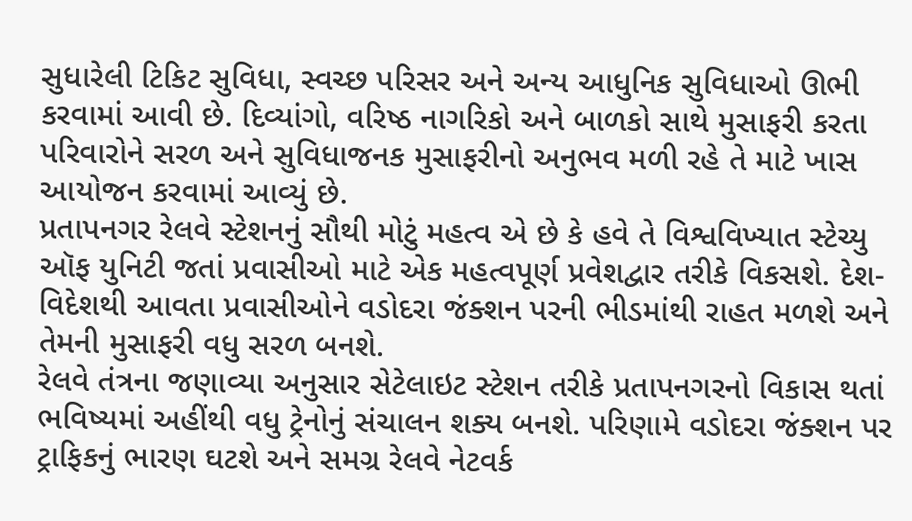સુધારેલી ટિકિટ સુવિધા, સ્વચ્છ પરિસર અને અન્ય આધુનિક સુવિધાઓ ઊભી કરવામાં આવી છે. દિવ્યાંગો, વરિષ્ઠ નાગરિકો અને બાળકો સાથે મુસાફરી કરતા પરિવારોને સરળ અને સુવિધાજનક મુસાફરીનો અનુભવ મળી રહે તે માટે ખાસ આયોજન કરવામાં આવ્યું છે.
પ્રતાપનગર રેલવે સ્ટેશનનું સૌથી મોટું મહત્વ એ છે કે હવે તે વિશ્વવિખ્યાત સ્ટેચ્યુ ઑફ યુનિટી જતાં પ્રવાસીઓ માટે એક મહત્વપૂર્ણ પ્રવેશદ્વાર તરીકે વિકસશે. દેશ-વિદેશથી આવતા પ્રવાસીઓને વડોદરા જંક્શન પરની ભીડમાંથી રાહત મળશે અને તેમની મુસાફરી વધુ સરળ બનશે.
રેલવે તંત્રના જણાવ્યા અનુસાર સેટેલાઇટ સ્ટેશન તરીકે પ્રતાપનગરનો વિકાસ થતાં ભવિષ્યમાં અહીંથી વધુ ટ્રેનોનું સંચાલન શક્ય બનશે. પરિણામે વડોદરા જંક્શન પર ટ્રાફિકનું ભારણ ઘટશે અને સમગ્ર રેલવે નેટવર્ક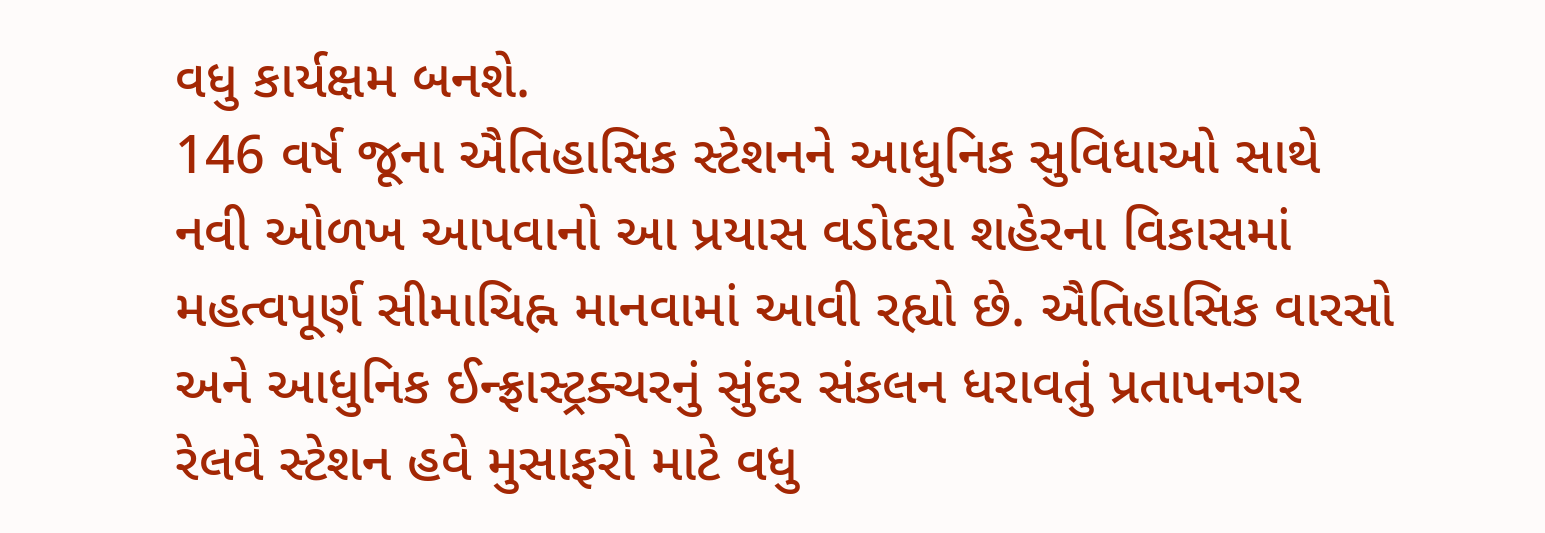વધુ કાર્યક્ષમ બનશે.
146 વર્ષ જૂના ઐતિહાસિક સ્ટેશનને આધુનિક સુવિધાઓ સાથે નવી ઓળખ આપવાનો આ પ્રયાસ વડોદરા શહેરના વિકાસમાં મહત્વપૂર્ણ સીમાચિહ્ન માનવામાં આવી રહ્યો છે. ઐતિહાસિક વારસો અને આધુનિક ઈન્ફ્રાસ્ટ્રક્ચરનું સુંદર સંકલન ધરાવતું પ્રતાપનગર રેલવે સ્ટેશન હવે મુસાફરો માટે વધુ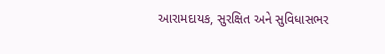આરામદાયક, સુરક્ષિત અને સુવિધાસભર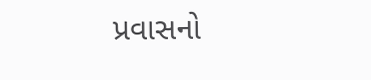પ્રવાસનો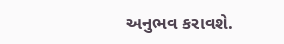અનુભવ કરાવશે.